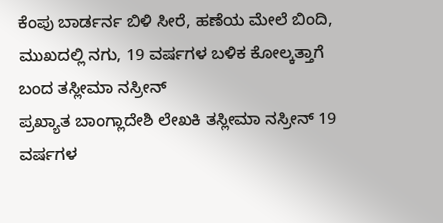ಕೆಂಪು ಬಾರ್ಡರ್ನ ಬಿಳಿ ಸೀರೆ, ಹಣೆಯ ಮೇಲೆ ಬಿಂದಿ, ಮುಖದಲ್ಲಿ ನಗು, 19 ವರ್ಷಗಳ ಬಳಿಕ ಕೋಲ್ಕತ್ತಾಗೆ ಬಂದ ತಸ್ಲೀಮಾ ನಸ್ರೀನ್
ಪ್ರಖ್ಯಾತ ಬಾಂಗ್ಲಾದೇಶಿ ಲೇಖಕಿ ತಸ್ಲೀಮಾ ನಸ್ರೀನ್ 19 ವರ್ಷಗಳ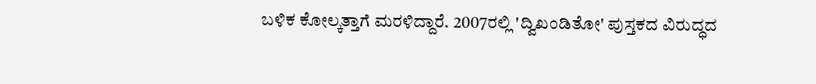ಬಳಿಕ ಕೋಲ್ಕತ್ತಾಗೆ ಮರಳಿದ್ದಾರೆ. 2007ರಲ್ಲಿ 'ದ್ವಿಖಂಡಿತೋ' ಪುಸ್ತಕದ ವಿರುದ್ಧದ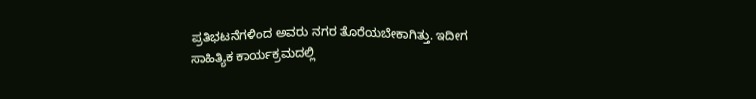ಪ್ರತಿಭಟನೆಗಳಿಂದ ಅವರು ನಗರ ತೊರೆಯಬೇಕಾಗಿತ್ತು. ಇದೀಗ ಸಾಹಿತ್ಯಿಕ ಕಾರ್ಯಕ್ರಮದಲ್ಲಿ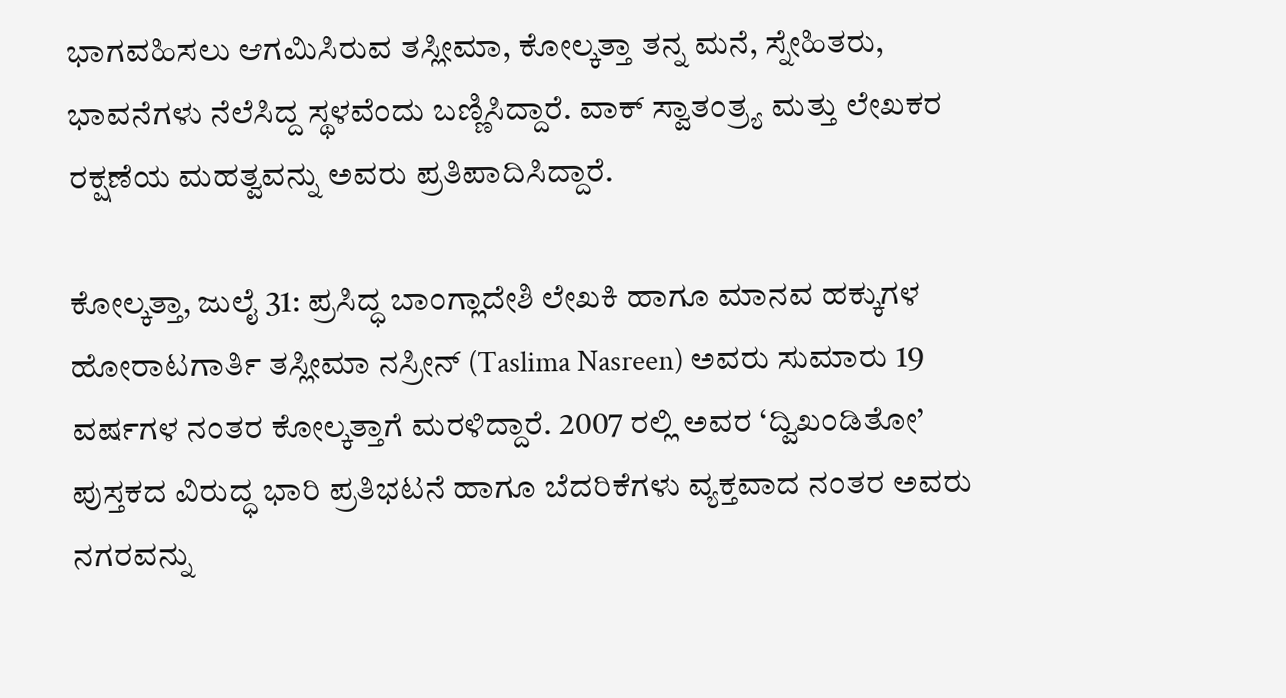ಭಾಗವಹಿಸಲು ಆಗಮಿಸಿರುವ ತಸ್ಲೀಮಾ, ಕೋಲ್ಕತ್ತಾ ತನ್ನ ಮನೆ, ಸ್ನೇಹಿತರು, ಭಾವನೆಗಳು ನೆಲೆಸಿದ್ದ ಸ್ಥಳವೆಂದು ಬಣ್ಣಿಸಿದ್ದಾರೆ. ವಾಕ್ ಸ್ವಾತಂತ್ರ್ಯ ಮತ್ತು ಲೇಖಕರ ರಕ್ಷಣೆಯ ಮಹತ್ವವನ್ನು ಅವರು ಪ್ರತಿಪಾದಿಸಿದ್ದಾರೆ.

ಕೋಲ್ಕತ್ತಾ, ಜುಲೈ 31: ಪ್ರಸಿದ್ಧ ಬಾಂಗ್ಲಾದೇಶಿ ಲೇಖಕಿ ಹಾಗೂ ಮಾನವ ಹಕ್ಕುಗಳ ಹೋರಾಟಗಾರ್ತಿ ತಸ್ಲೀಮಾ ನಸ್ರೀನ್ (Taslima Nasreen) ಅವರು ಸುಮಾರು 19 ವರ್ಷಗಳ ನಂತರ ಕೋಲ್ಕತ್ತಾಗೆ ಮರಳಿದ್ದಾರೆ. 2007 ರಲ್ಲಿ ಅವರ ‘ದ್ವಿಖಂಡಿತೋ’ ಪುಸ್ತಕದ ವಿರುದ್ಧ ಭಾರಿ ಪ್ರತಿಭಟನೆ ಹಾಗೂ ಬೆದರಿಕೆಗಳು ವ್ಯಕ್ತವಾದ ನಂತರ ಅವರು ನಗರವನ್ನು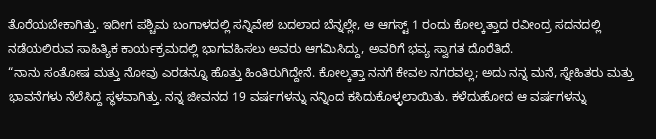ತೊರೆಯಬೇಕಾಗಿತ್ತು. ಇದೀಗ ಪಶ್ಚಿಮ ಬಂಗಾಳದಲ್ಲಿ ಸನ್ನಿವೇಶ ಬದಲಾದ ಬೆನ್ನಲ್ಲೇ, ಆ ಆಗಸ್ಟ್ 1 ರಂದು ಕೋಲ್ಕತ್ತಾದ ರವೀಂದ್ರ ಸದನದಲ್ಲಿ ನಡೆಯಲಿರುವ ಸಾಹಿತ್ಯಿಕ ಕಾರ್ಯಕ್ರಮದಲ್ಲಿ ಭಾಗವಹಿಸಲು ಅವರು ಆಗಮಿಸಿದ್ದು, ಅವರಿಗೆ ಭವ್ಯ ಸ್ವಾಗತ ದೊರೆತಿದೆ.
“ನಾನು ಸಂತೋಷ ಮತ್ತು ನೋವು ಎರಡನ್ನೂ ಹೊತ್ತು ಹಿಂತಿರುಗಿದ್ದೇನೆ. ಕೋಲ್ಕತ್ತಾ ನನಗೆ ಕೇವಲ ನಗರವಲ್ಲ; ಅದು ನನ್ನ ಮನೆ, ಸ್ನೇಹಿತರು ಮತ್ತು ಭಾವನೆಗಳು ನೆಲೆಸಿದ್ದ ಸ್ಥಳವಾಗಿತ್ತು. ನನ್ನ ಜೀವನದ 19 ವರ್ಷಗಳನ್ನು ನನ್ನಿಂದ ಕಸಿದುಕೊಳ್ಳಲಾಯಿತು. ಕಳೆದುಹೋದ ಆ ವರ್ಷಗಳನ್ನು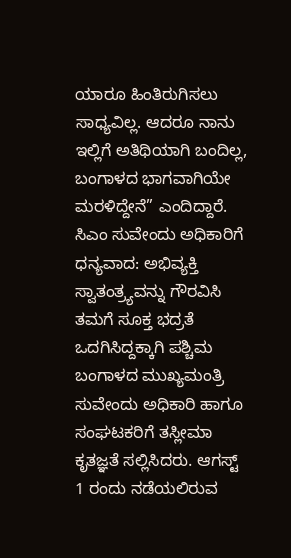ಯಾರೂ ಹಿಂತಿರುಗಿಸಲು ಸಾಧ್ಯವಿಲ್ಲ. ಆದರೂ ನಾನು ಇಲ್ಲಿಗೆ ಅತಿಥಿಯಾಗಿ ಬಂದಿಲ್ಲ, ಬಂಗಾಳದ ಭಾಗವಾಗಿಯೇ ಮರಳಿದ್ದೇನೆ” ಎಂದಿದ್ದಾರೆ.
ಸಿಎಂ ಸುವೇಂದು ಅಧಿಕಾರಿಗೆ ಧನ್ಯವಾದ: ಅಭಿವ್ಯಕ್ತಿ ಸ್ವಾತಂತ್ರ್ಯವನ್ನು ಗೌರವಿಸಿ ತಮಗೆ ಸೂಕ್ತ ಭದ್ರತೆ ಒದಗಿಸಿದ್ದಕ್ಕಾಗಿ ಪಶ್ಚಿಮ ಬಂಗಾಳದ ಮುಖ್ಯಮಂತ್ರಿ ಸುವೇಂದು ಅಧಿಕಾರಿ ಹಾಗೂ ಸಂಘಟಕರಿಗೆ ತಸ್ಲೀಮಾ ಕೃತಜ್ಞತೆ ಸಲ್ಲಿಸಿದರು. ಆಗಸ್ಟ್ 1 ರಂದು ನಡೆಯಲಿರುವ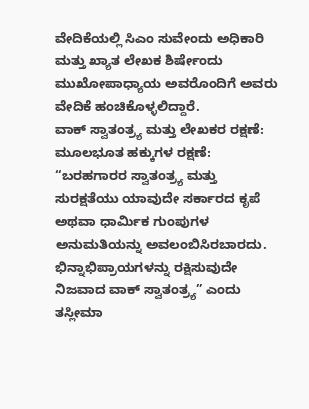ವೇದಿಕೆಯಲ್ಲಿ ಸಿಎಂ ಸುವೇಂದು ಅಧಿಕಾರಿ ಮತ್ತು ಖ್ಯಾತ ಲೇಖಕ ಶಿರ್ಷೇಂದು ಮುಖೋಪಾಧ್ಯಾಯ ಅವರೊಂದಿಗೆ ಅವರು ವೇದಿಕೆ ಹಂಚಿಕೊಳ್ಳಲಿದ್ದಾರೆ.
ವಾಕ್ ಸ್ವಾತಂತ್ರ್ಯ ಮತ್ತು ಲೇಖಕರ ರಕ್ಷಣೆ: ಮೂಲಭೂತ ಹಕ್ಕುಗಳ ರಕ್ಷಣೆ: “ಬರಹಗಾರರ ಸ್ವಾತಂತ್ರ್ಯ ಮತ್ತು ಸುರಕ್ಷತೆಯು ಯಾವುದೇ ಸರ್ಕಾರದ ಕೃಪೆ ಅಥವಾ ಧಾರ್ಮಿಕ ಗುಂಪುಗಳ ಅನುಮತಿಯನ್ನು ಅವಲಂಬಿಸಿರಬಾರದು. ಭಿನ್ನಾಭಿಪ್ರಾಯಗಳನ್ನು ರಕ್ಷಿಸುವುದೇ ನಿಜವಾದ ವಾಕ್ ಸ್ವಾತಂತ್ರ್ಯ” ಎಂದು ತಸ್ಲೀಮಾ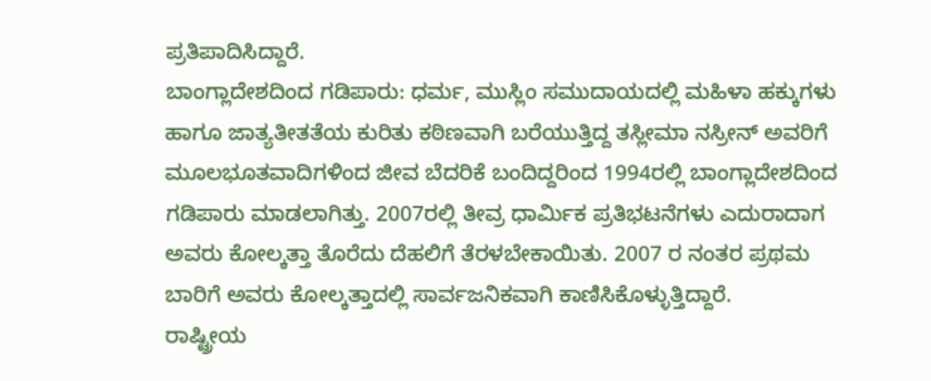ಪ್ರತಿಪಾದಿಸಿದ್ದಾರೆ.
ಬಾಂಗ್ಲಾದೇಶದಿಂದ ಗಡಿಪಾರು: ಧರ್ಮ, ಮುಸ್ಲಿಂ ಸಮುದಾಯದಲ್ಲಿ ಮಹಿಳಾ ಹಕ್ಕುಗಳು ಹಾಗೂ ಜಾತ್ಯತೀತತೆಯ ಕುರಿತು ಕಠಿಣವಾಗಿ ಬರೆಯುತ್ತಿದ್ದ ತಸ್ಲೀಮಾ ನಸ್ರೀನ್ ಅವರಿಗೆ ಮೂಲಭೂತವಾದಿಗಳಿಂದ ಜೀವ ಬೆದರಿಕೆ ಬಂದಿದ್ದರಿಂದ 1994ರಲ್ಲಿ ಬಾಂಗ್ಲಾದೇಶದಿಂದ ಗಡಿಪಾರು ಮಾಡಲಾಗಿತ್ತು. 2007ರಲ್ಲಿ ತೀವ್ರ ಧಾರ್ಮಿಕ ಪ್ರತಿಭಟನೆಗಳು ಎದುರಾದಾಗ ಅವರು ಕೋಲ್ಕತ್ತಾ ತೊರೆದು ದೆಹಲಿಗೆ ತೆರಳಬೇಕಾಯಿತು. 2007 ರ ನಂತರ ಪ್ರಥಮ ಬಾರಿಗೆ ಅವರು ಕೋಲ್ಕತ್ತಾದಲ್ಲಿ ಸಾರ್ವಜನಿಕವಾಗಿ ಕಾಣಿಸಿಕೊಳ್ಳುತ್ತಿದ್ದಾರೆ.
ರಾಷ್ಟ್ರೀಯ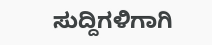ಸುದ್ದಿಗಳಿಗಾಗಿ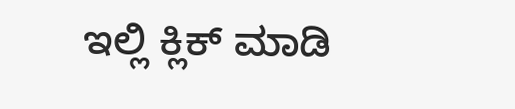ಇಲ್ಲಿ ಕ್ಲಿಕ್ ಮಾಡಿ